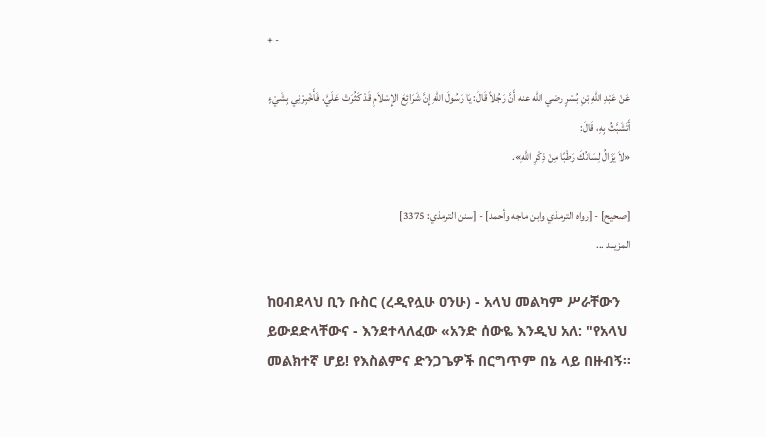+ -

عَنْ عَبْدِ اللهِ بْنِ بُسْرٍ رضي الله عنه أَنَّ رَجُلاً قَالَ: يَا رَسُولَ اللهِ إِنَّ شَرَائِعَ الإِسْلاَمِ قَدْ كَثُرَتْ عَلَيَّ، فَأَخْبِرْنِي بِشَيْءٍ أَتَشَبَّثُ بِهِ، قَالَ:
«لاَ يَزَالُ لِسَانُكَ رَطْبًا مِنْ ذِكْرِ اللَّهِ».

[صحيح] - [رواه الترمذي وابن ماجه وأحمد] - [سنن الترمذي: 3375]
المزيــد ...

ከዐብደላህ ቢን ቡስር (ረዲየሏሁ ዐንሁ) - አላህ መልካም ሥራቸውን ይውደድላቸውና - እንደተላለፈው «አንድ ሰውዬ እንዲህ አለ: "የአላህ መልክተኛ ሆይ! የእስልምና ድንጋጌዎች በርግጥም በኔ ላይ በዙብኝ።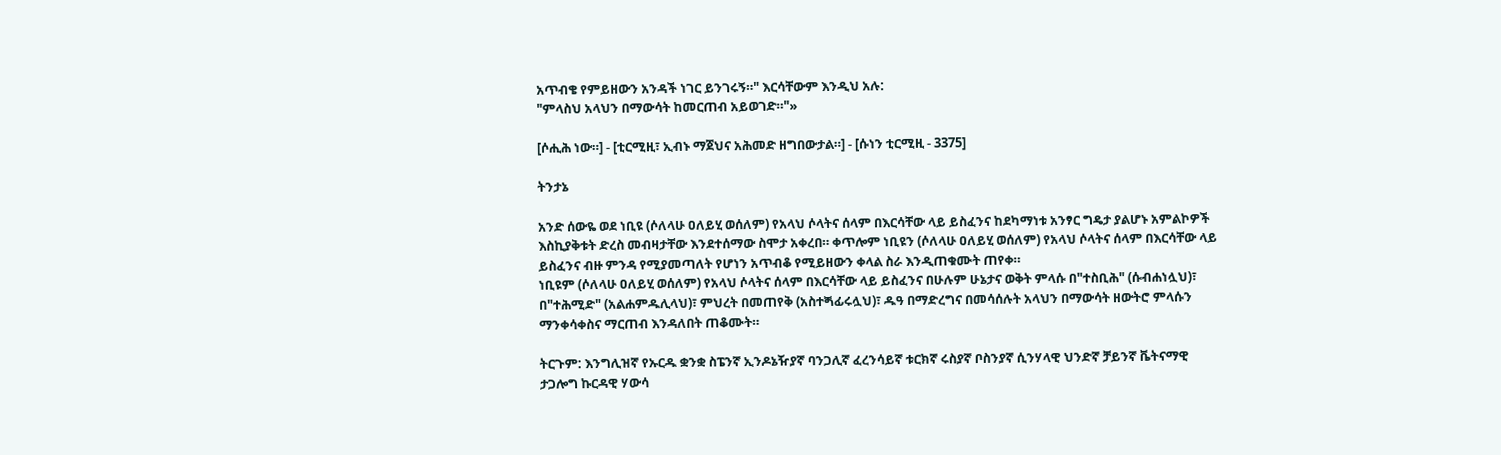አጥብቄ የምይዘውን አንዳች ነገር ይንገሩኝ።" እርሳቸውም እንዲህ አሉ:
"ምላስህ አላህን በማውሳት ከመርጠብ አይወገድ።"»

[ሶሒሕ ነው።] - [ቲርሚዚ፣ ኢብኑ ማጀህና አሕመድ ዘግበውታል።] - [ሱነን ቲርሚዚ - 3375]

ትንታኔ

አንድ ሰውዬ ወደ ነቢዩ (ሶለላሁ ዐለይሂ ወሰለም) የአላህ ሶላትና ሰላም በእርሳቸው ላይ ይስፈንና ከደካማነቱ አንፃር ግዴታ ያልሆኑ አምልኮዎች እስኪያቅቱት ድረስ መብዛታቸው እንደተሰማው ስሞታ አቀረበ። ቀጥሎም ነቢዩን (ሶለላሁ ዐለይሂ ወሰለም) የአላህ ሶላትና ሰላም በእርሳቸው ላይ ይስፈንና ብዙ ምንዳ የሚያመጣለት የሆነን አጥብቆ የሚይዘውን ቀላል ስራ እንዲጠቁሙት ጠየቀ።
ነቢዩም (ሶለላሁ ዐለይሂ ወሰለም) የአላህ ሶላትና ሰላም በእርሳቸው ላይ ይስፈንና በሁሉም ሁኔታና ወቅት ምላሱ በ"ተስቢሕ" (ሱብሐነሏህ)፣ በ"ተሕሚድ" (አልሐምዱሊላህ)፣ ምህረት በመጠየቅ (አስተጝፊሩሏህ)፣ ዱዓ በማድረግና በመሳሰሉት አላህን በማውሳት ዘውትሮ ምላሱን ማንቀሳቀስና ማርጠብ እንዳለበት ጠቆሙት።

ትርጉም: እንግሊዝኛ የኡርዱ ቋንቋ ስፔንኛ ኢንዶኔዥያኛ ባንጋሊኛ ፈረንሳይኛ ቱርክኛ ሩስያኛ ቦስንያኛ ሲንሃላዊ ህንድኛ ቻይንኛ ቬትናማዊ ታጋሎግ ኩርዳዊ ሃውሳ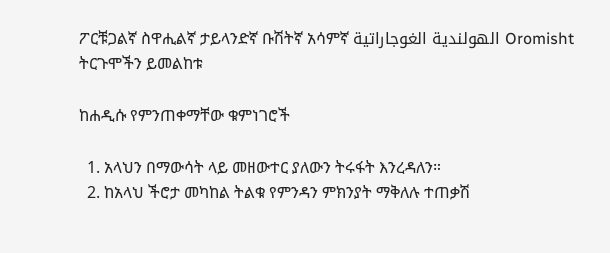ፖርቹጋልኛ ስዋሒልኛ ታይላንድኛ ቡሽትኛ አሳምኛ الهولندية الغوجاراتية Oromisht
ትርጉሞችን ይመልከቱ

ከሐዲሱ የምንጠቀማቸው ቁምነገሮች

  1. አላህን በማውሳት ላይ መዘውተር ያለውን ትሩፋት እንረዳለን።
  2. ከአላህ ችሮታ መካከል ትልቁ የምንዳን ምክንያት ማቅለሉ ተጠቃሽ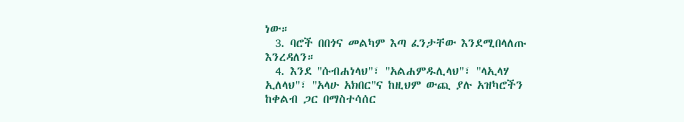ነው።
  3. ባሮች በበጎና መልካም እጣ ፈንታቸው እንደሚበላለጡ እንረዳለን።
  4. እንደ "ሱብሐነላህ"፣ "አልሐምዱሊላህ"፣ "ላኢላሃ ኢለላህ"፣ "አላሁ አክበር"ና ከዚህም ውጪ ያሉ አዝካሮችን ከቀልብ ጋር በማስተሳሰር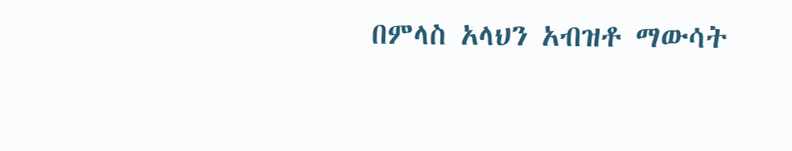በምላስ አላህን አብዝቶ ማውሳት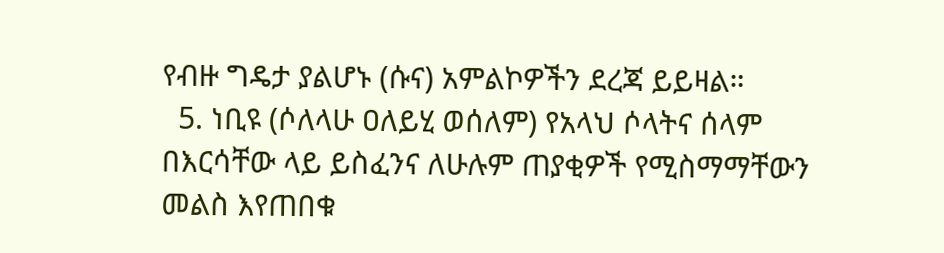የብዙ ግዴታ ያልሆኑ (ሱና) አምልኮዎችን ደረጃ ይይዛል።
  5. ነቢዩ (ሶለላሁ ዐለይሂ ወሰለም) የአላህ ሶላትና ሰላም በእርሳቸው ላይ ይስፈንና ለሁሉም ጠያቂዎች የሚስማማቸውን መልስ እየጠበቁ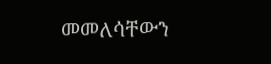መመለሳቸውን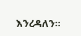እንረዳለን።